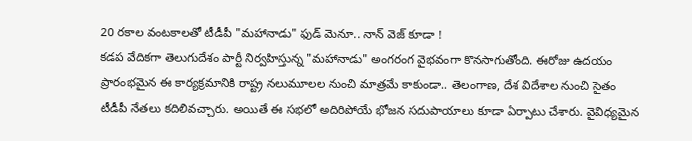20 రకాల వంటకాలతో టీడీపీ "మహానాడు" ఫుడ్ మెనూ.. నాన్ వెజ్ కూడా !
కడప వేదికగా తెలుగుదేశం పార్టీ నిర్వహిస్తున్న "మహానాడు" అంగరంగ వైభవంగా కొనసాగుతోంది. ఈరోజు ఉదయం ప్రారంభమైన ఈ కార్యక్రమానికి రాష్ట్ర నలుమూలల నుంచి మాత్రమే కాకుండా.. తెలంగాణ, దేశ విదేశాల నుంచి సైతం టీడీపీ నేతలు కదిలివచ్చారు. అయితే ఈ సభలో అదిరిపోయే భోజన సదుపాయాలు కూడా ఏర్పాటు చేశారు. వైవిధ్యమైన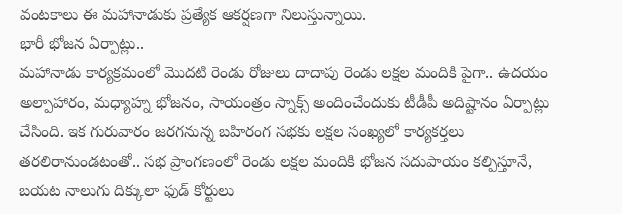వంటకాలు ఈ మహానాడుకు ప్రత్యేక ఆకర్షణగా నిలుస్తున్నాయి.
భారీ భోజన ఏర్పాట్లు..
మహానాడు కార్యక్రమంలో మొదటి రెండు రోజులు దాదాపు రెండు లక్షల మందికి పైగా.. ఉదయం అల్పాహారం, మధ్యాహ్న భోజనం, సాయంత్రం స్నాక్స్ అందించేందుకు టీడీపీ అదిష్టానం ఏర్పాట్లు చేసింది. ఇక గురువారం జరగనున్న బహిరంగ సభకు లక్షల సంఖ్యలో కార్యకర్తలు తరలిరానుండటంతో.. సభ ప్రాంగణంలో రెండు లక్షల మందికి భోజన సదుపాయం కల్పిస్తూనే, బయట నాలుగు దిక్కులా ఫుడ్ కోర్టులు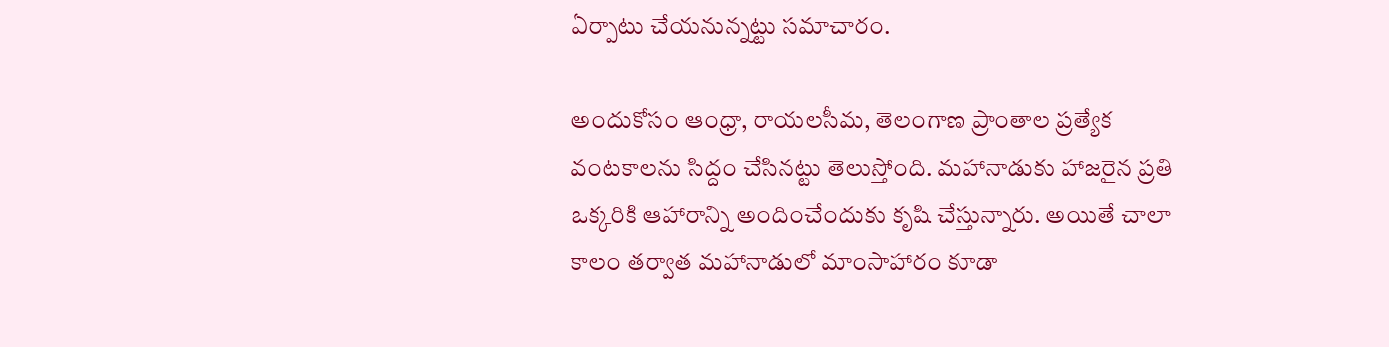ఏర్పాటు చేయనున్నట్టు సమాచారం.

అందుకోసం ఆంధ్రా, రాయలసీమ, తెలంగాణ ప్రాంతాల ప్రత్యేక వంటకాలను సిద్దం చేసినట్టు తెలుస్తోంది. మహానాడుకు హాజరైన ప్రతి ఒక్కరికి ఆహారాన్ని అందించేందుకు కృషి చేస్తున్నారు. అయితే చాలా కాలం తర్వాత మహానాడులో మాంసాహారం కూడా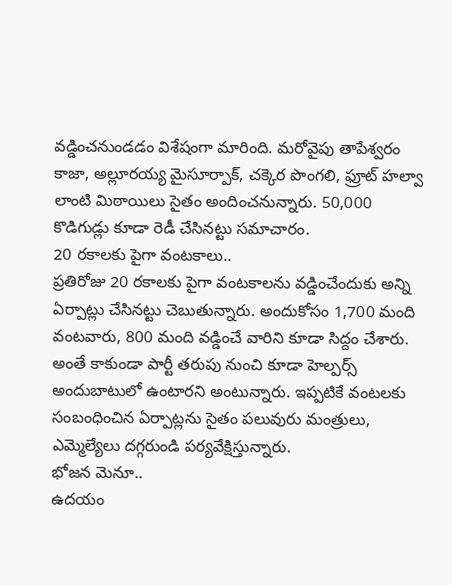వడ్డించనుండడం విశేషంగా మారింది. మరోవైపు తాపేశ్వరం కాజా, అల్లూరయ్య మైసూర్పాక్, చక్కెర పొంగలి, ఫ్రూట్ హల్వా లాంటి మిఠాయిలు సైతం అందించనున్నారు. 50,000 కొడిగుడ్లు కూడా రెడీ చేసినట్టు సమాచారం.
20 రకాలకు పైగా వంటకాలు..
ప్రతిరోజు 20 రకాలకు పైగా వంటకాలను వడ్డించేందుకు అన్ని ఏర్పాట్లు చేసినట్టు చెబుతున్నారు. అందుకోసం 1,700 మంది వంటవారు, 800 మంది వడ్డించే వారిని కూడా సిద్దం చేశారు. అంతే కాకుండా పార్టీ తరుపు నుంచి కూడా హెల్పర్స్ అందుబాటులో ఉంటారని అంటున్నారు. ఇప్పటికే వంటలకు సంబంధించిన ఏర్పాట్లను సైతం పలువురు మంత్రులు, ఎమ్మెల్యేలు దగ్గరుండి పర్యవేక్షిస్తున్నారు.
భోజన మెనూ..
ఉదయం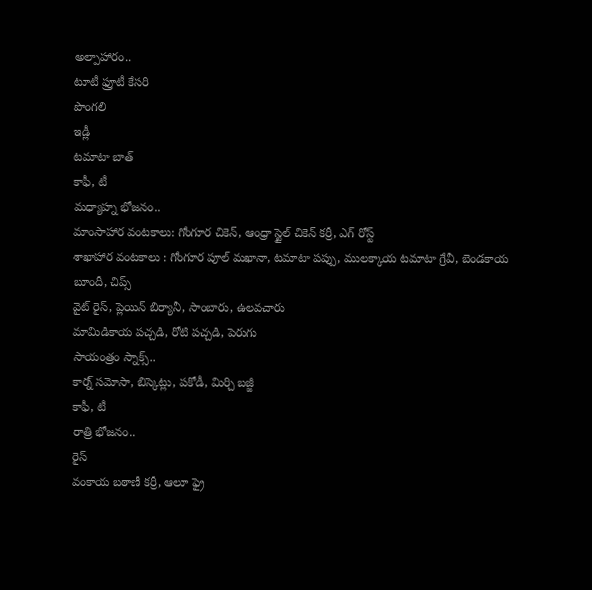అల్పాహారం..
టూటీ ఫ్రూటీ కేసరి
పొంగలి
ఇడ్లీ
టమాటా బాత్
కాఫీ, టీ
మధ్యాహ్న భోజనం..
మాంసాహార వంటకాలు: గోంగూర చికెన్, ఆంధ్రా స్టైల్ చికెన్ కర్రీ, ఎగ్ రోస్ట్
శాఖాహార వంటకాలు : గోంగూర పూల్ మఖానా, టమాటా పప్పు, ములక్కాయ టమాటా గ్రేవీ, బెండకాయ బూందీ, చిప్స్
వైట్ రైస్, ప్లెయిన్ బిర్యానీ, సాంబారు, ఉలవచారు
మామిడికాయ పచ్చడి, రోటి పచ్చడి, పెరుగు
సాయంత్రం స్నాక్స్..
కార్న్ సమోసా, బిస్కెట్లు, పకోడీ, మిర్చి బజ్జీ
కాఫీ, టీ
రాత్రి భోజనం..
రైస్
వంకాయ బఠాణీ కర్రీ, ఆలూ ఫ్రై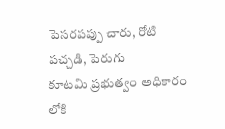పెసరపప్పు చారు, రోటి పచ్చడి, పెరుగు
కూటమి ప్రభుత్వం అధికారం లోకి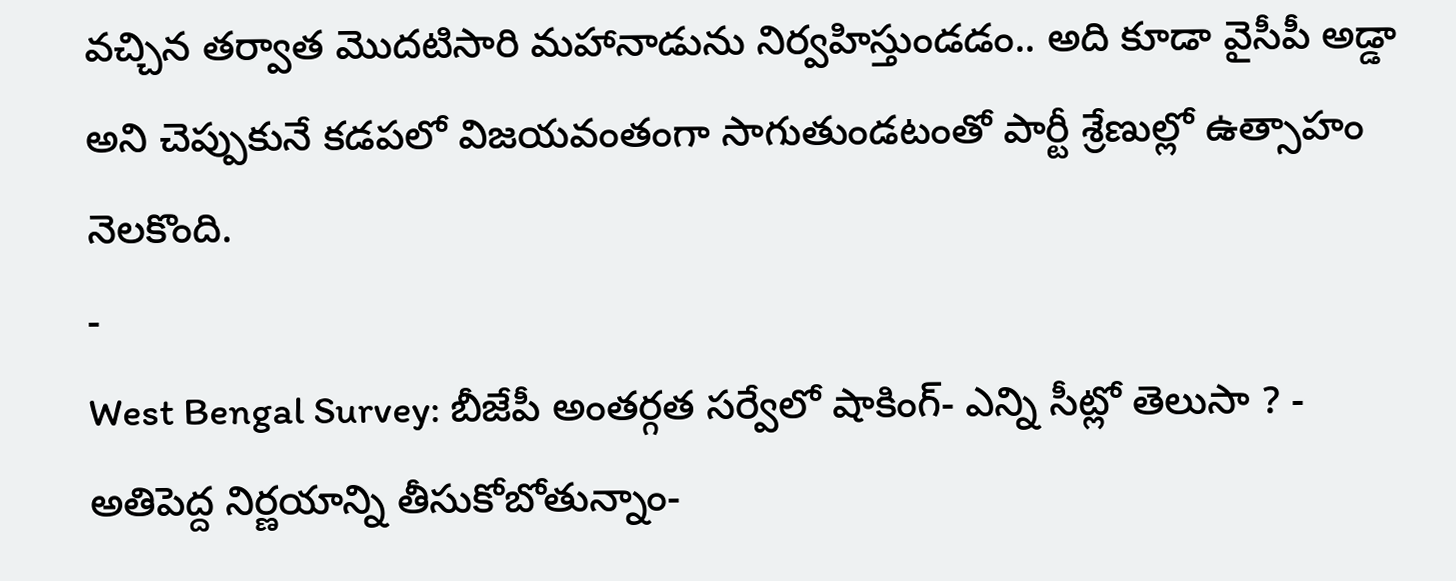వచ్చిన తర్వాత మొదటిసారి మహానాడును నిర్వహిస్తుండడం.. అది కూడా వైసీపీ అడ్డా అని చెప్పుకునే కడపలో విజయవంతంగా సాగుతుండటంతో పార్టీ శ్రేణుల్లో ఉత్సాహం నెలకొంది.
-
West Bengal Survey: బీజేపీ అంతర్గత సర్వేలో షాకింగ్- ఎన్ని సీట్లో తెలుసా ? -
అతిపెద్ద నిర్ణయాన్ని తీసుకోబోతున్నాం-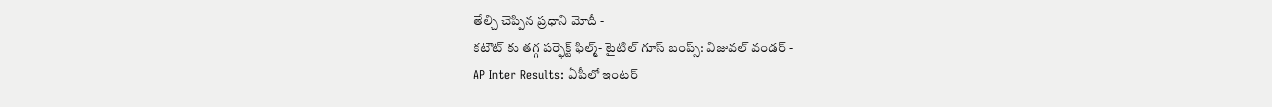తేల్చి చెప్పిన ప్రధాని మోదీ -
కటౌట్ కు తగ్గ పర్ఫెక్ట్ ఫిల్మ్- టైటిల్ గూస్ బంప్స్: విజువల్ వండర్ -
AP Inter Results: ఏపీలో ఇంటర్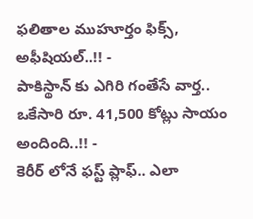ఫలితాల ముహూర్తం ఫిక్స్, అఫీషియల్..!! -
పాకిస్థాన్ కు ఎగిరి గంతేసే వార్త.. ఒకేసారి రూ. 41,500 కోట్లు సాయం అందింది..!! -
కెరీర్ లోనే ఫస్ట్ ప్లాఫ్.. ఎలా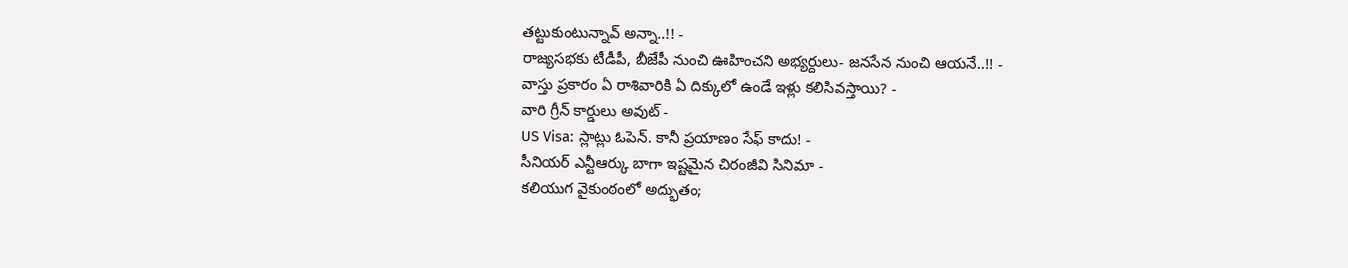తట్టుకుంటున్నావ్ అన్నా..!! -
రాజ్యసభకు టీడీపీ, బీజేపీ నుంచి ఊహించని అభ్యర్దులు- జనసేన నుంచి ఆయనే..!! -
వాస్తు ప్రకారం ఏ రాశివారికి ఏ దిక్కులో ఉండే ఇళ్లు కలిసివస్తాయి? -
వారి గ్రీన్ కార్డులు అవుట్ -
US Visa: స్లాట్లు ఓపెన్. కానీ ప్రయాణం సేఫ్ కాదు! -
సీనియర్ ఎన్టీఆర్కు బాగా ఇష్టమైన చిరంజీవి సినిమా -
కలియుగ వైకుంఠంలో అద్భుతం;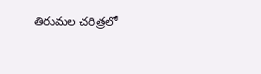తిరుమల చరిత్రలో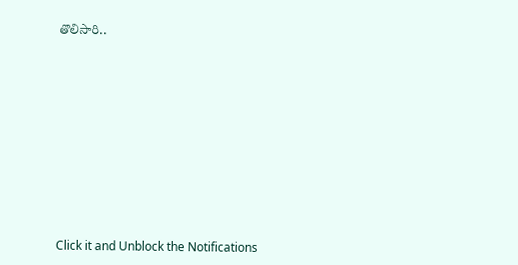తొలిసారి..











Click it and Unblock the Notifications